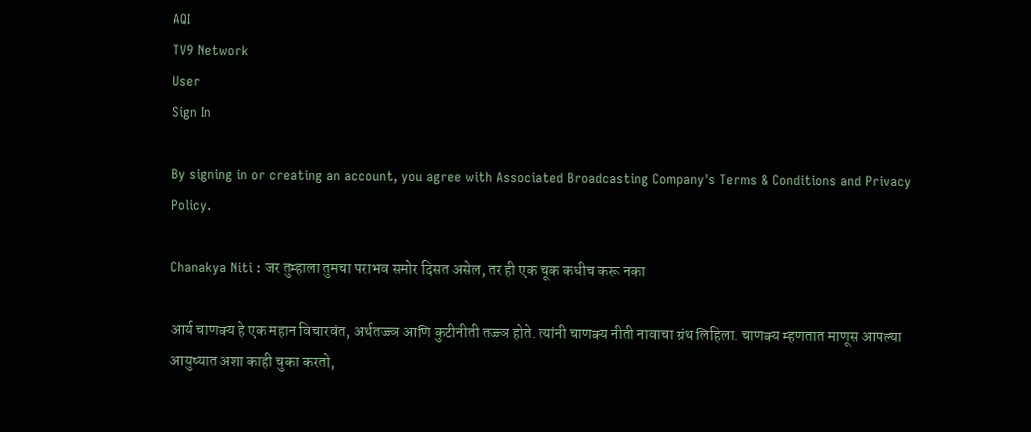AQI
TV9 Network
User
Sign In

By signing in or creating an account, you agree with Associated Broadcasting Company's Terms & Conditions and Privacy Policy.

Chanakya Niti : जर तुम्हाला तुमचा पराभव समोर दिसत असेल, तर ही एक चूक कधीच करू नका

आर्य चाणक्य हे एक महान विचारवंत, अर्थतज्ज्ञ आणि कुटीनीती तज्ज्ञ होते. त्यांनी चाणक्य नीती नावाचा ग्रंथ लिहिला. चाणक्य म्हणतात माणूस आपल्या आयुष्यात अशा काही चुका करतो,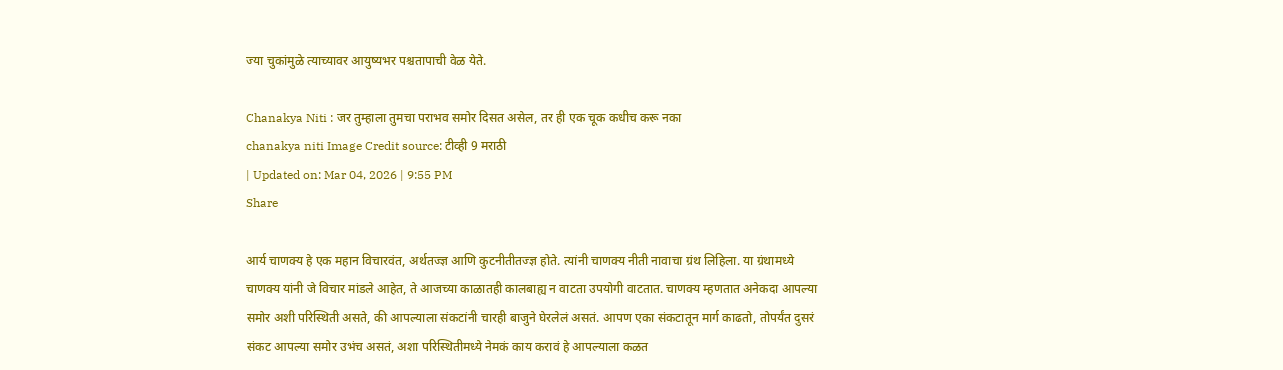ज्या चुकांमुळे त्याच्यावर आयुष्यभर पश्चतापाची वेळ येते.

Chanakya Niti : जर तुम्हाला तुमचा पराभव समोर दिसत असेल, तर ही एक चूक कधीच करू नका
chanakya niti Image Credit source: टीव्ही 9 मराठी
| Updated on: Mar 04, 2026 | 9:55 PM
Share

आर्य चाणक्य हे एक महान विचारवंत, अर्थतज्ज्ञ आणि कुटनीतीतज्ज्ञ होते. त्यांनी चाणक्य नीती नावाचा ग्रंथ लिहिला. या ग्रंथामध्ये चाणक्य यांनी जे विचार मांडले आहेत, ते आजच्या काळातही कालबाह्य न वाटता उपयोगी वाटतात. चाणक्य म्हणतात अनेकदा आपल्या समोर अशी परिस्थिती असते, की आपल्याला संकटांनी चारही बाजुने घेरलेलं असतं. आपण एका संकटातून मार्ग काढतो, तोपर्यंत दुसरं संकट आपल्या समोर उभंच असतं, अशा परिस्थितीमध्ये नेमकं काय करावं हे आपल्याला कळत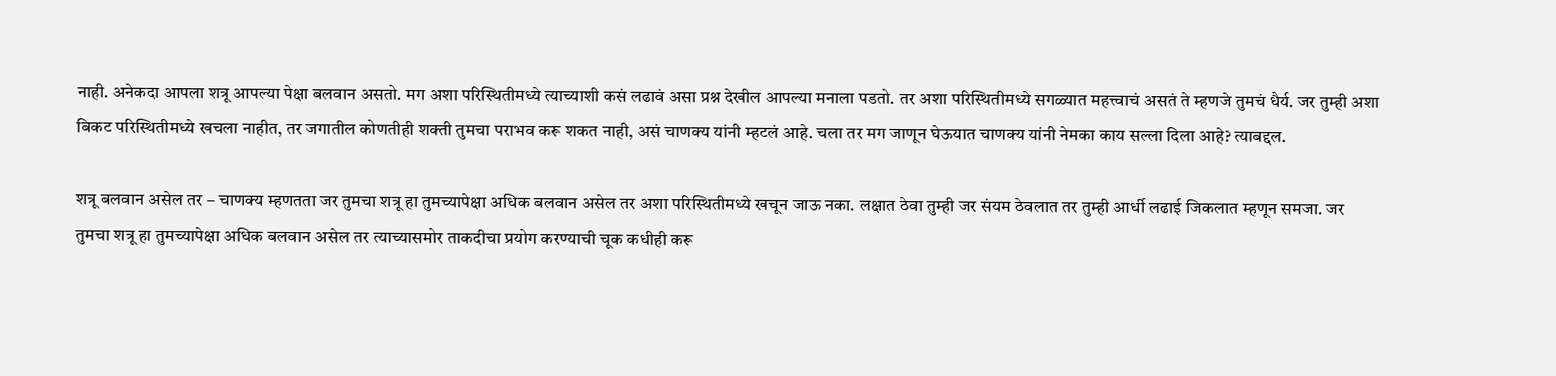नाही. अनेकदा आपला शत्रू आपल्या पेक्षा बलवान असतो. मग अशा परिस्थितीमध्ये त्याच्याशी कसं लढावं असा प्रश्न देखील आपल्या मनाला पडतो. तर अशा परिस्थितीमध्ये सगळ्यात महत्त्वाचं असतं ते म्हणजे तुमचं धैर्य. जर तुम्ही अशा बिकट परिस्थितीमध्ये खचला नाहीत, तर जगातील कोणतीही शक्ती तुमचा पराभव करू शकत नाही, असं चाणक्य यांनी म्हटलं आहे. चला तर मग जाणून घेऊयात चाणक्य यांनी नेमका काय सल्ला दिला आहे? त्याबद्दल.

शत्रू बलवान असेल तर – चाणक्य म्हणतता जर तुमचा शत्रू हा तुमच्यापेक्षा अधिक बलवान असेल तर अशा परिस्थितीमध्ये खचून जाऊ नका. लक्षात ठेवा तुम्ही जर संयम ठेवलात तर तुम्ही आर्धी लढाई जिकलात म्हणून समजा. जर तुमचा शत्रू हा तुमच्यापेक्षा अधिक बलवान असेल तर त्याच्यासमोर ताकदीचा प्रयोग करण्याची चूक कधीही करू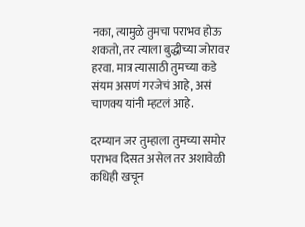नका, त्यामुळे तुमचा पराभव होऊ शकतो, तर त्याला बुद्धीच्या जोरावर हरवा. मात्र त्यासाठी तुमच्या कडे संयम असणं गरजेचं आहे, असं चाणक्य यांनी म्हटलं आहे.

दरम्यान जर तुम्हाला तुमच्या समोर पराभव दिसत असेल तर अशावेळी कधिही खचून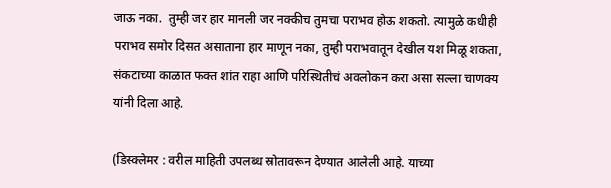जाऊ नका.  तुम्ही जर हार मानली जर नक्कीच तुमचा पराभव होऊ शकतो. त्यामुळे कधीही पराभव समोर दिसत असाताना हार माणून नका, तुम्ही पराभवातून देखील यश मिळू शकता, संकटाच्या काळात फक्त शांत राहा आणि परिस्थितीचं अवलोकन करा असा सल्ला चाणक्य यांनी दिला आहे.

(डिस्क्लेमर : वरील माहिती उपलब्ध स्रोतावरून देण्यात आलेली आहे. याच्या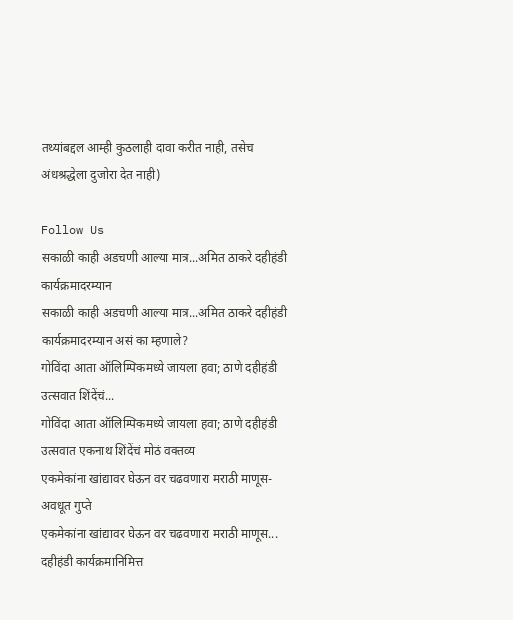तथ्यांबद्दल आम्ही कुठलाही दावा करीत नाही, तसेच अंधश्रद्धेला दुजोरा देत नाही)

Follow Us
सकाळी काही अडचणी आल्या मात्र...अमित ठाकरे दहीहंडी कार्यक्रमादरम्यान
सकाळी काही अडचणी आल्या मात्र...अमित ठाकरे दहीहंडी कार्यक्रमादरम्यान असं का म्हणाले?
गोविंदा आता ऑलिम्पिकमध्ये जायला हवा; ठाणे दहीहंडी उत्सवात शिंदेंचं...
गोविंदा आता ऑलिम्पिकमध्ये जायला हवा; ठाणे दहीहंडी उत्सवात एकनाथ शिंदेंचं मोठं वक्तव्य
एकमेकांना खांद्यावर घेऊन वर चढवणारा मराठी माणूस- अवधूत गुप्ते
एकमेकांना खांद्यावर घेऊन वर चढवणारा मराठी माणूस... दहीहंडी कार्यक्रमानिमित्त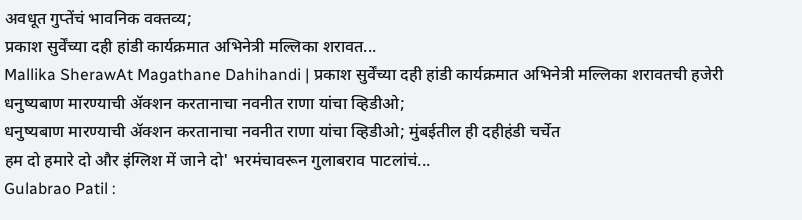अवधूत गुप्तेंचं भावनिक वक्तव्य;
प्रकाश सुर्वेंच्या दही हांडी कार्यक्रमात अभिनेत्री मल्लिका शरावत...
Mallika SherawAt Magathane Dahihandi | प्रकाश सुर्वेंच्या दही हांडी कार्यक्रमात अभिनेत्री मल्लिका शरावतची हजेरी
धनुष्यबाण मारण्याची ॲक्शन करतानाचा नवनीत राणा यांचा व्हिडीओ;
धनुष्यबाण मारण्याची ॲक्शन करतानाचा नवनीत राणा यांचा व्हिडीओ; मुंबईतील ही दहीहंडी चर्चेत
हम दो हमारे दो और इंग्लिश में जाने दो' भरमंचावरून गुलाबराव पाटलांचं...
Gulabrao Patil :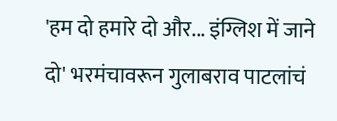'हम दो हमारे दो और... इंग्लिश में जाने दो' भरमंचावरून गुलाबराव पाटलांचं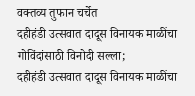वक्तव्य तुफान चर्चेत
दहीहंडी उत्सवात दादूस विनायक माळींचा गोविंदांसाठी विनोदी सल्ला;
दहीहंडी उत्सवात दादूस विनायक माळींचा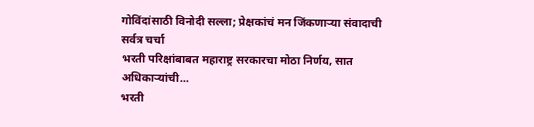गोविंदांसाठी विनोदी सल्ला; प्रेक्षकांचं मन जिंकणाऱ्या संवादाची सर्वत्र चर्चा
भरती परिक्षांबाबत महाराष्ट्र सरकारचा मोठा निर्णय, सात अधिकाऱ्यांची...
भरती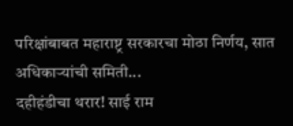परिक्षांबाबत महाराष्ट्र सरकारचा मोठा निर्णय, सात अधिकाऱ्यांची समिती...
दहीहंडीचा थरार! साई राम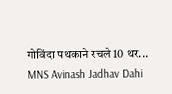गोविंदा पथकाने रचले 10 थर...
MNS Avinash Jadhav Dahi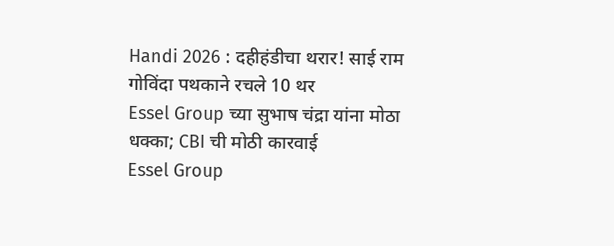Handi 2026 : दहीहंडीचा थरार! साई राम गोविंदा पथकाने रचले 10 थर
Essel Group च्या सुभाष चंद्रा यांना मोठा धक्का; CBI ची मोठी कारवाई
Essel Group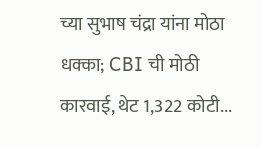च्या सुभाष चंद्रा यांना मोठा धक्का; CBI ची मोठी कारवाई, थेट 1,322 कोटी...